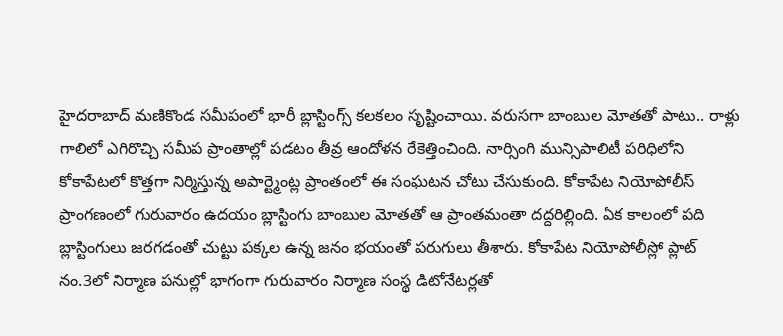హైదరాబాద్ మణికొండ సమీపంలో భారీ బ్లాస్టింగ్స్ కలకలం సృష్టించాయి. వరుసగా బాంబుల మోతతో పాటు.. రాళ్లు గాలిలో ఎగిరొచ్చి సమీప ప్రాంతాల్లో పడటం తీవ్ర ఆందోళన రేకెత్తించింది. నార్సింగి మున్సిపాలిటీ పరిధిలోని కోకాపేటలో కొత్తగా నిర్మిస్తున్న అపార్ట్మెంట్ల ప్రాంతంలో ఈ సంఘటన చోటు చేసుకుంది. కోకాపేట నియోపోలీస్ ప్రాంగణంలో గురువారం ఉదయం బ్లాస్టింగు బాంబుల మోతతో ఆ ప్రాంతమంతా దద్దరిల్లింది. ఏక కాలంలో పది బ్లాస్టింగులు జరగడంతో చుట్టు పక్కల ఉన్న జనం భయంతో పరుగులు తీశారు. కోకాపేట నియోపోలీస్లో ప్లాట్ నం.3లో నిర్మాణ పనుల్లో భాగంగా గురువారం నిర్మాణ సంస్థ డిటోనేటర్లతో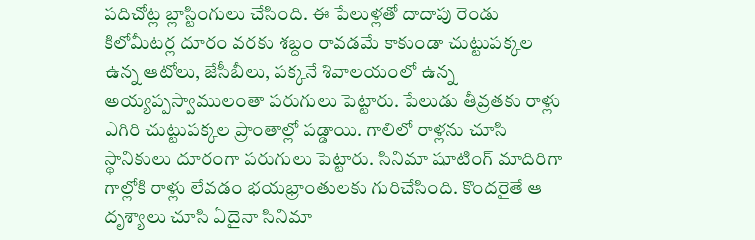పదిచోట్ల బ్లాస్టింగులు చేసింది. ఈ పేలుళ్లతో దాదాపు రెండు కిలోమీటర్ల దూరం వరకు శబ్దం రావడమే కాకుండా చుట్టుపక్కల ఉన్న ఆటోలు, జేసీబీలు, పక్కనే శివాలయంలో ఉన్న అయ్యప్పస్వాములంతా పరుగులు పెట్టారు. పేలుడు తీవ్రతకు రాళ్లు ఎగిరి చుట్టుపక్కల ప్రాంతాల్లో పడ్డాయి. గాలిలో రాళ్లను చూసి స్థానికులు దూరంగా పరుగులు పెట్టారు. సినిమా షూటింగ్ మాదిరిగా గాల్లోకి రాళ్లు లేవడం భయభ్రాంతులకు గురిచేసింది. కొందరైతే ఆ దృశ్యాలు చూసి ఏదైనా సినిమా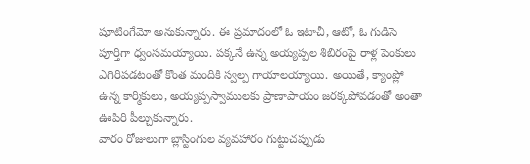షూటింగేమో అనుకున్నారు. ఈ ప్రమాదంలో ఓ ఇటాచీ, ఆటో, ఓ గుడిసె పూర్తిగా ధ్వంసమయ్యాయి. పక్కనే ఉన్న అయ్యప్పల శిబిరంపై రాళ్ల పెంకులు ఎగిరిపడటంతో కొంత మందికి స్వల్ప గాయాలయ్యాయి. అయితే, క్యాంప్లో ఉన్న కార్మికులు, అయ్యప్పస్వాములకు ప్రాణాపాయం జరక్కపోవడంతో అంతా ఊపిరి పీల్చుకున్నారు.
వారం రోజులుగా బ్లాస్టింగుల వ్యవహారం గుట్టుచప్పుడు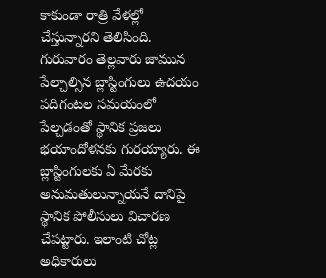కాకుండా రాత్రి వేళల్లో చేస్తున్నారని తెలిసింది. గురువారం తెల్లవారు జామున పేల్చాల్సిన బ్లాస్టింగులు ఉదయం పదిగంటల సమయంలో పేల్చడంతో స్థానిక ప్రజలు భయాందోళనకు గురయ్యారు. ఈ బ్లాస్టింగులకు ఏ మేరకు అనుమతులున్నాయనే దానిపై స్థానిక పోలీసులు విచారణ చేపట్టారు. ఇలాంటి చోట్ల అధికారులు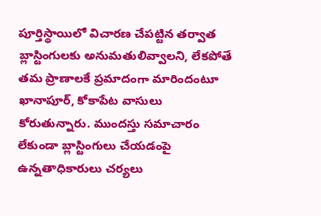పూర్తిస్థాయిలో విచారణ చేపట్టిన తర్వాత బ్లాస్టింగులకు అనుమతులివ్వాలని, లేకపోతే తమ ప్రాణాలకే ప్రమాదంగా మారిందంటూ ఖానాపూర్, కోకాపేట వాసులు కోరుతున్నారు. ముందస్తు సమాచారం లేకుండా బ్లాస్టింగులు చేయడంపై ఉన్నతాధికారులు చర్యలు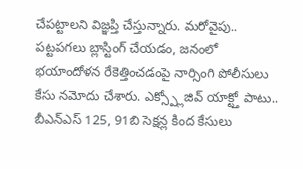చేపట్టాలని విజ్ఞప్తి చేస్తున్నారు. మరోవైపు.. పట్టపగలు బ్లాస్టింగ్ చేయడం, జనంలో భయాందోళన రేకెత్తించడంపై నార్సింగి పోలీసులు కేసు నమోదు చేశారు. ఎక్స్ప్లోజివ్ యాక్ట్తో పాటు.. బీఎన్ఎస్ 125, 91బి సెక్షన్ల కింద కేసులు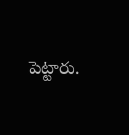పెట్టారు.